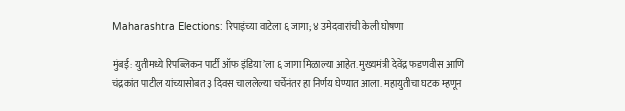Maharashtra Elections: रिपाइंच्या वाटेला ६ जागा; ४ उमेदवारांची केली घोषणा

मुंबई: युतीमध्ये रिपब्लिकन पार्टी ऑफ इंडिया’ला ६ जागा मिळाल्या आहेत. मुख्यमंत्री देवेंद्र फडणवीस आणि चंद्रकांत पाटील यांच्यासोबत ३ दिवस चाललेल्या चर्चेनंतर हा निर्णय घेण्यात आला. महायुतीचा घटक म्हणून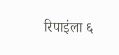रिपाइंला ६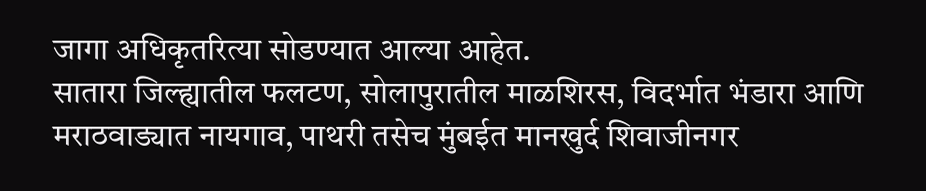जागा अधिकृतरित्या सोडण्यात आल्या आहेत.
सातारा जिल्ह्यातील फलटण, सोलापुरातील माळशिरस, विदर्भात भंडारा आणि मराठवाड्यात नायगाव, पाथरी तसेच मुंबईत मानखुर्द शिवाजीनगर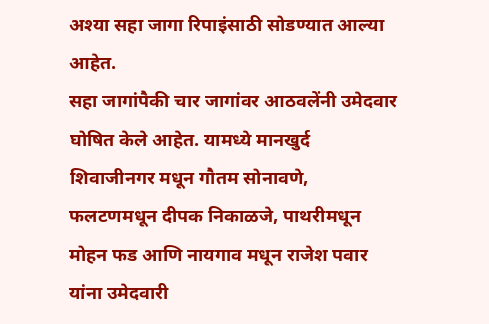अश्या सहा जागा रिपाइंसाठी सोडण्यात आल्या आहेत.
सहा जागांपैकी चार जागांवर आठवलेंनी उमेदवार घोषित केले आहेत. यामध्ये मानखुर्द शिवाजीनगर मधून गौतम सोनावणे, फलटणमधून दीपक निकाळजे, पाथरीमधून मोहन फड आणि नायगाव मधून राजेश पवार यांना उमेदवारी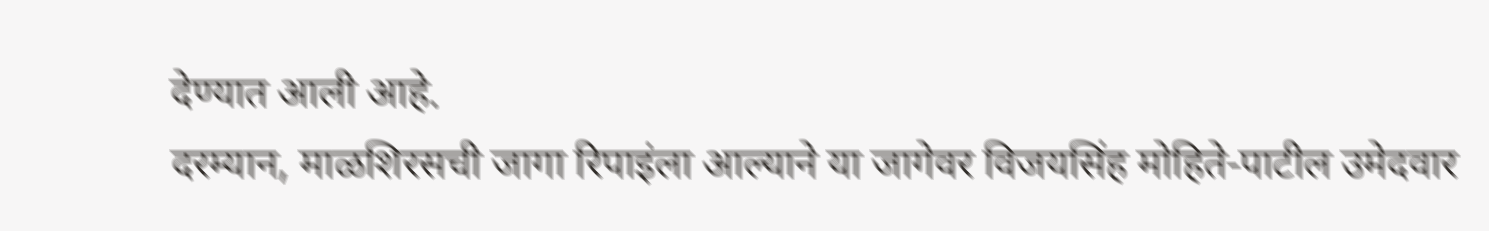देण्यात आली आहे.
दरम्यान, माळशिरसची जागा रिपाइंला आल्याने या जागेवर विजयसिंह मोहिते-पाटील उमेदवार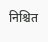निश्चित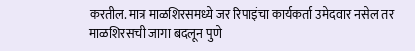करतील. मात्र माळशिरसमध्ये जर रिपाइंचा कार्यकर्ता उमेदवार नसेल तर माळशिरसची जागा बदलून पुणे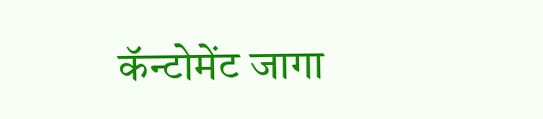कॅन्टोमेंट जागा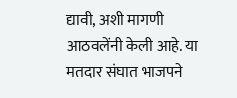द्यावी, अशी मागणी आठवलेंनी केली आहे. या मतदार संघात भाजपने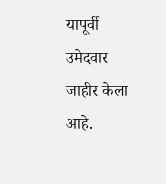यापूर्वी उमेदवार जाहीर केला आहे.